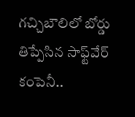గచ్చిబౌలిలో బోర్డు తిప్పేసిన సాఫ్ట్‌వేర్ కంపెనీ..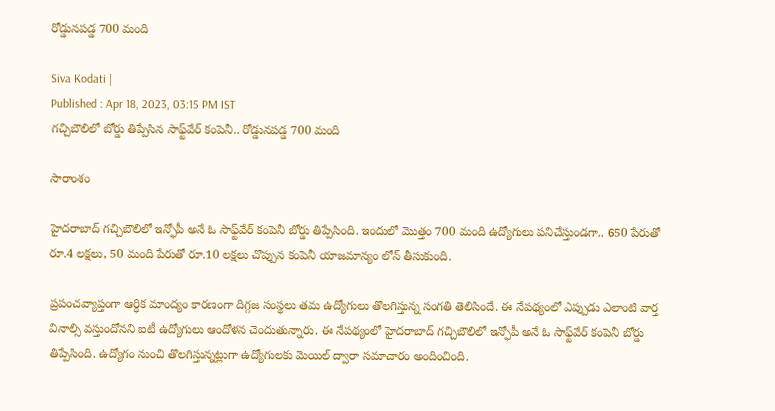రోడ్డునపడ్డ 700 మంది

Siva Kodati |
Published : Apr 18, 2023, 03:15 PM IST
గచ్చిబౌలిలో బోర్డు తిప్పేసిన సాఫ్ట్‌వేర్ కంపెనీ.. రోడ్డునపడ్డ 700 మంది

సారాంశం

హైదరాబాద్ గచ్చిబౌలిలో ఇన్ఫోపీ అనే ఓ సాఫ్ట్‌వేర్ కంపెనీ బోర్డు తిప్పేసింది. ఇందులో మొత్తం 700 మంది ఉద్యోగులు పనిచేస్తుండగా.. 650 పేరుతో రూ.4 లక్షలు, 50 మంది పేరుతో రూ.10 లక్షలు చొప్పున కంపెనీ యాజమాన్యం లోన్ తీసుకుంది.

ప్రపంచవ్యాప్తంగా ఆర్ధిక మాంద్యం కారణంగా దిగ్గజ సంస్థలు తమ ఉద్యోగులు తొలగిస్తున్న సంగతి తెలిసిందే. ఈ నేపథ్యంలో ఎప్పుడు ఎలాంటి వార్త వినాల్సి వస్తుందోనని ఐటీ ఉద్యోగులు ఆందోళన చెందుతున్నారు. ఈ నేపథ్యంలో హైదరాబాద్ గచ్చిబౌలిలో ఇన్ఫోపీ అనే ఓ సాఫ్ట్‌వేర్ కంపెనీ బోర్డు తిప్పేసింది. ఉద్యోగం నుంచి తొలగిస్తున్నట్లుగా ఉద్యోగులకు మెయిల్ ద్వారా సమాచారం అందించింది.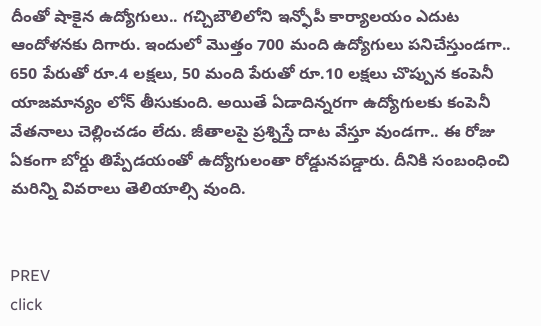దీంతో షాకైన ఉద్యోగులు.. గచ్చిబౌలిలోని ఇన్ఫోపీ కార్యాలయం ఎదుట ఆందోళనకు దిగారు. ఇందులో మొత్తం 700 మంది ఉద్యోగులు పనిచేస్తుండగా.. 650 పేరుతో రూ.4 లక్షలు, 50 మంది పేరుతో రూ.10 లక్షలు చొప్పున కంపెనీ యాజమాన్యం లోన్ తీసుకుంది. అయితే ఏడాదిన్నరగా ఉద్యోగులకు కంపెనీ వేతనాలు చెల్లించడం లేదు. జీతాలపై ప్రశ్నిస్తే దాట వేస్తూ వుండగా.. ఈ రోజు ఏకంగా బోర్డు తిప్పేడయంతో ఉద్యోగులంతా రోడ్డునపడ్డారు. దీనికి సంబంధించి మరిన్ని వివరాలు తెలియాల్సి వుంది.


PREV
click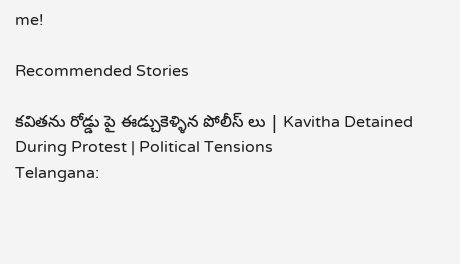me!

Recommended Stories

కవితను రోడ్డు పై ఈడ్చుకెళ్ళిన పోలీస్ లు | Kavitha Detained During Protest | Political Tensions
Telangana: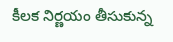కీలక నిర్ణయం తీసుకున్న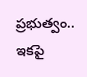ప్రభుత్వం.. ఇకపై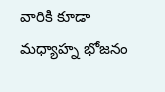వారికి కూడా మధ్యాహ్న భోజనం